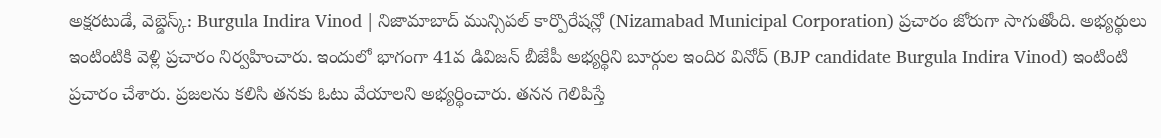అక్షరటుడే, వెబ్డెస్క్: Burgula Indira Vinod | నిజామాబాద్ మున్సిపల్ కార్పొరేషన్లో (Nizamabad Municipal Corporation) ప్రచారం జోరుగా సాగుతోంది. అభ్యర్థులు ఇంటింటికి వెళ్లి ప్రచారం నిర్వహించారు. ఇందులో భాగంగా 41వ డివిజన్ బీజేపీ అభ్యర్థిని బూర్గుల ఇందిర వినోద్ (BJP candidate Burgula Indira Vinod) ఇంటింటి ప్రచారం చేశారు. ప్రజలను కలిసి తనకు ఓటు వేయాలని అభ్యర్థించారు. తనన గెలిపిస్తే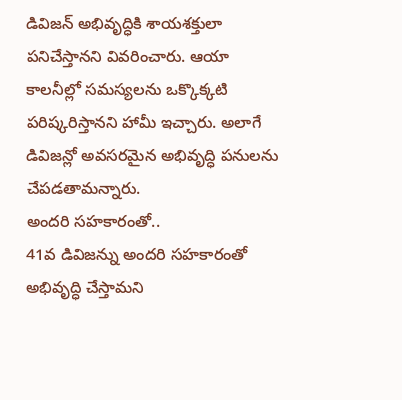డివిజన్ అభివృద్ధికి శాయశక్తులా పనిచేస్తానని వివరించారు. ఆయా కాలనీల్లో సమస్యలను ఒక్కొక్కటి పరిష్కరిస్తానని హామీ ఇచ్చారు. అలాగే డివిజన్లో అవసరమైన అభివృద్ధి పనులను చేపడతామన్నారు.
అందరి సహకారంతో..
41వ డివిజన్ను అందరి సహకారంతో అభివృద్ధి చేస్తామని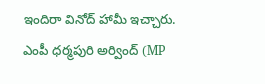ఇందిరా వినోద్ హామీ ఇచ్చారు. ఎంపీ ధర్మపురి అర్వింద్ (MP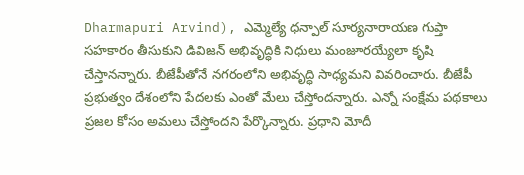Dharmapuri Arvind), ఎమ్మెల్యే ధన్పాల్ సూర్యనారాయణ గుప్తా సహకారం తీసుకుని డివిజన్ అభివృద్ధికి నిధులు మంజూరయ్యేలా కృషి చేస్తానన్నారు. బీజేపీతోనే నగరంలోని అభివృద్ధి సాధ్యమని వివరించారు. బీజేపీ ప్రభుత్వం దేశంలోని పేదలకు ఎంతో మేలు చేస్తోందన్నారు. ఎన్నో సంక్షేమ పథకాలు ప్రజల కోసం అమలు చేస్తోందని పేర్కొన్నారు. ప్రధాని మోదీ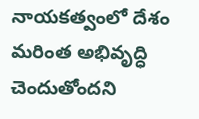నాయకత్వంలో దేశం మరింత అభివృద్ధి చెందుతోందని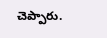చెప్పారు.